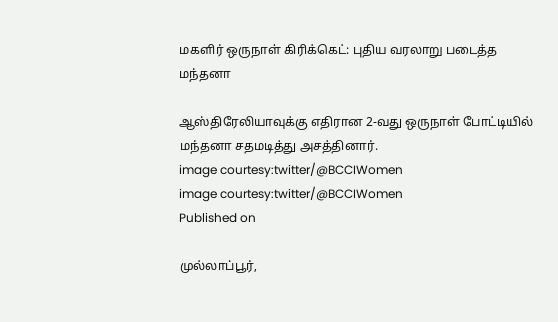மகளிர் ஒருநாள் கிரிக்கெட்: புதிய வரலாறு படைத்த மந்தனா

ஆஸ்திரேலியாவுக்கு எதிரான 2-வது ஒருநாள் போட்டியில் மந்தனா சதமடித்து அசத்தினார்.
image courtesy:twitter/@BCCIWomen
image courtesy:twitter/@BCCIWomen
Published on

முல்லாப்பூர்,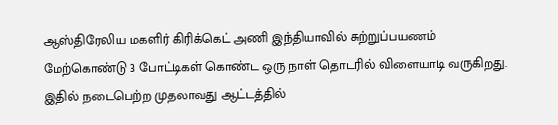ஆஸ்திரேலிய மகளிர் கிரிக்கெட் அணி இந்தியாவில் சுற்றுப்பயணம் மேற்கொண்டு 3 போட்டிகள் கொண்ட ஒரு நாள் தொடரில் விளையாடி வருகிறது. இதில் நடைபெற்ற முதலாவது ஆட்டத்தில்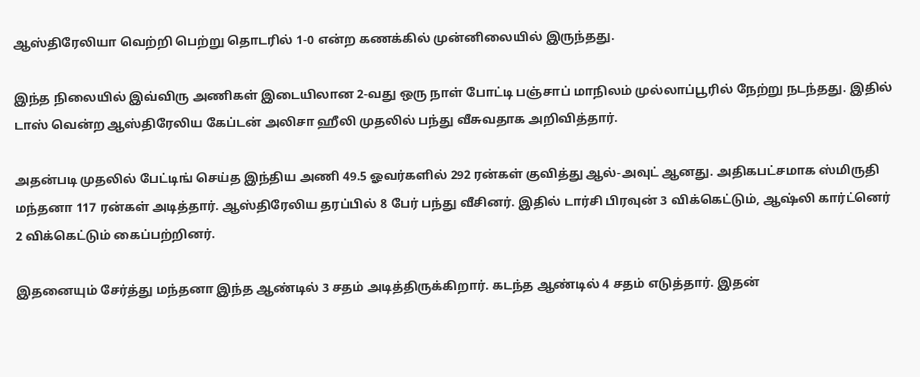ஆஸ்திரேலியா வெற்றி பெற்று தொடரில் 1-0 என்ற கணக்கில் முன்னிலையில் இருந்தது.

இந்த நிலையில் இவ்விரு அணிகள் இடையிலான 2-வது ஒரு நாள் போட்டி பஞ்சாப் மாநிலம் முல்லாப்பூரில் நேற்று நடந்தது. இதில் டாஸ் வென்ற ஆஸ்திரேலிய கேப்டன் அலிசா ஹீலி முதலில் பந்து வீசுவதாக அறிவித்தார்.

அதன்படி முதலில் பேட்டிங் செய்த இந்திய அணி 49.5 ஓவர்களில் 292 ரன்கள் குவித்து ஆல்-அவுட் ஆனது. அதிகபட்சமாக ஸ்மிருதி மந்தனா 117 ரன்கள் அடித்தார். ஆஸ்திரேலிய தரப்பில் 8 பேர் பந்து வீசினர். இதில் டார்சி பிரவுன் 3 விக்கெட்டும், ஆஷ்லி கார்ட்னெர் 2 விக்கெட்டும் கைப்பற்றினர்.

இதனையும் சேர்த்து மந்தனா இந்த ஆண்டில் 3 சதம் அடித்திருக்கிறார். கடந்த ஆண்டில் 4 சதம் எடுத்தார். இதன்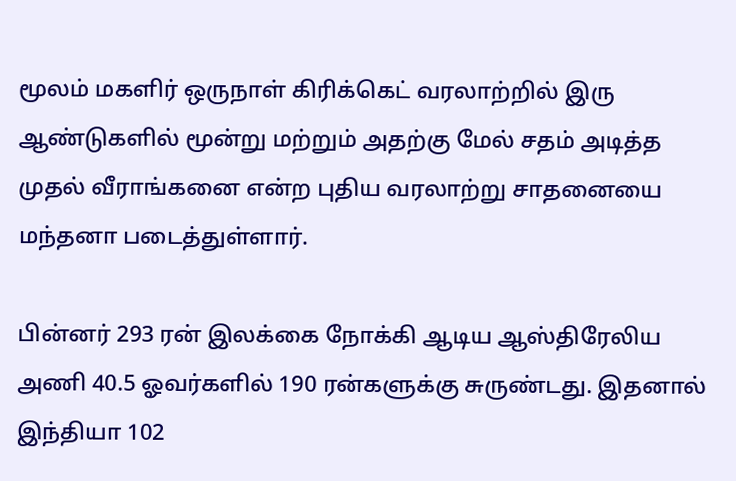மூலம் மகளிர் ஒருநாள் கிரிக்கெட் வரலாற்றில் இரு ஆண்டுகளில் மூன்று மற்றும் அதற்கு மேல் சதம் அடித்த முதல் வீராங்கனை என்ற புதிய வரலாற்று சாதனையை மந்தனா படைத்துள்ளார்.

பின்னர் 293 ரன் இலக்கை நோக்கி ஆடிய ஆஸ்திரேலிய அணி 40.5 ஓவர்களில் 190 ரன்களுக்கு சுருண்டது. இதனால் இந்தியா 102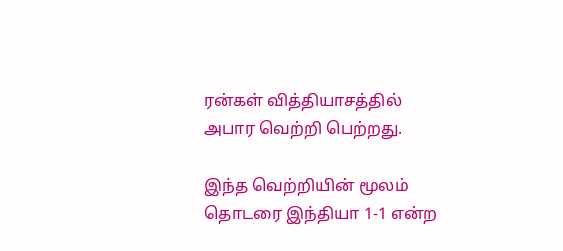ரன்கள் வித்தியாசத்தில் அபார வெற்றி பெற்றது.

இந்த வெற்றியின் மூலம் தொடரை இந்தியா 1-1 என்ற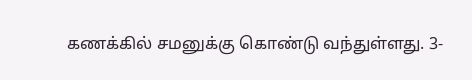கணக்கில் சமனுக்கு கொண்டு வந்துள்ளது. 3-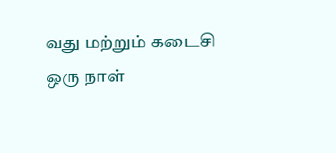வது மற்றும் கடைசி ஒரு நாள்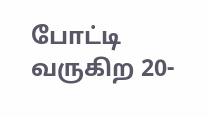போட்டி வருகிற 20-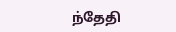ந்தேதி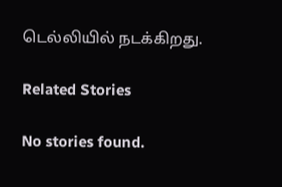டெல்லியில் நடக்கிறது.

Related Stories

No stories found.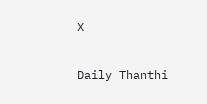X

Daily Thanthi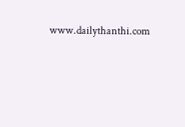www.dailythanthi.com